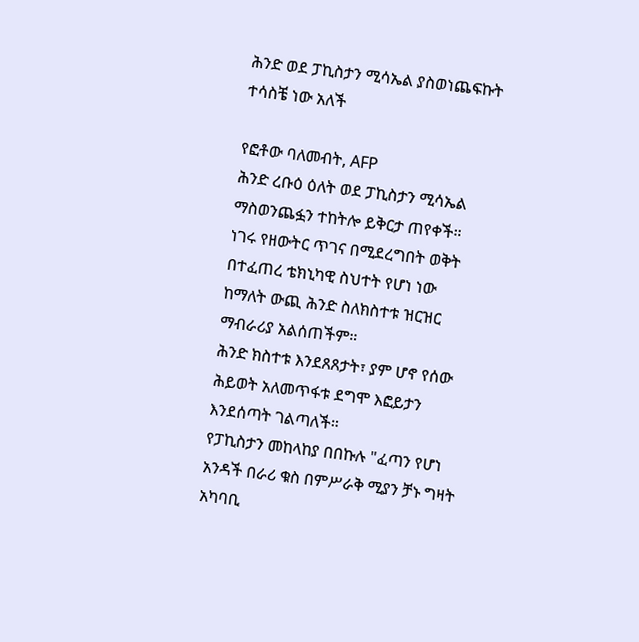ሕንድ ወደ ፓኪስታን ሚሳኤል ያስወነጨፍኩት ተሳስቼ ነው አለች

የፎቶው ባለመብት, AFP
ሕንድ ረቡዕ ዕለት ወደ ፓኪስታን ሚሳኤል ማስወንጨፏን ተከትሎ ይቅርታ ጠየቀች።
ነገሩ የዘውትር ጥገና በሚደረግበት ወቅት በተፈጠረ ቴክኒካዊ ስህተት የሆነ ነው ከማለት ውጪ ሕንድ ስለክስተቱ ዝርዝር ማብራሪያ አልሰጠችም።
ሕንድ ክስተቱ እንደጸጸታት፣ ያም ሆኖ የሰው ሕይወት አለመጥፋቱ ደግሞ እፎይታን እንደሰጣት ገልጣለች።
የፓኪስታን መከላከያ በበኩሉ "ፈጣን የሆነ አንዳች በራሪ ቁስ በምሥራቅ ሚያን ቻኑ ግዛት አካባቢ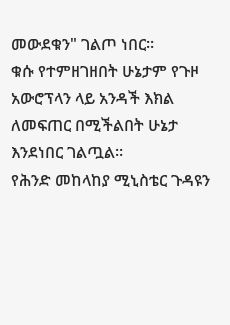መውደቁን" ገልጦ ነበር።
ቁሱ የተምዘገዘበት ሁኔታም የጉዞ አውሮፕላን ላይ አንዳች እክል ለመፍጠር በሚችልበት ሁኔታ እንደነበር ገልጧል።
የሕንድ መከላከያ ሚኒስቴር ጉዳዩን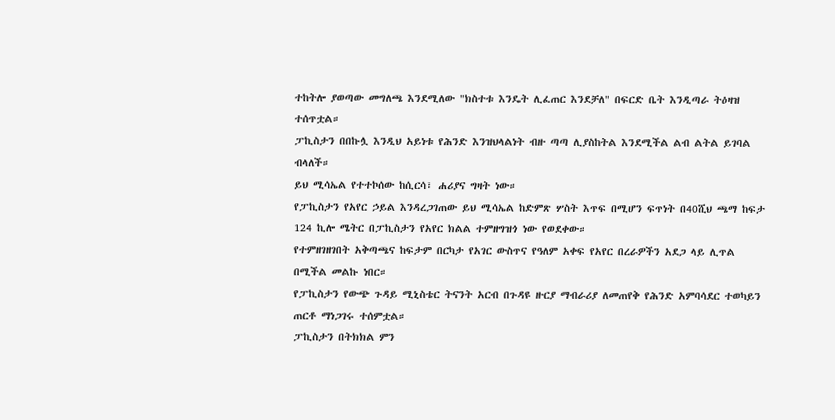ተከትሎ ያወጣው መግለጫ እንደሚለው "ክስተቱ እንዴት ሊፈጠር እንደቻለ" በፍርድ ቤት እንዲጣራ ትዕዛዝ ተሰጥቷል።
ፓኪስታን በበኩሏ እንዲህ አይነቱ የሕንድ እንዝህላልነት ብዙ ጣጣ ሊያስከትል እንደሚችል ልብ ልትል ይገባል ብላለች።
ይህ ሚሳኤል የተተኮሰው ከሲርሳ፣ ሐሪያና ግዛት ነው።
የፓኪስታን የአየር ኃይል እንዳረጋገጠው ይህ ሚሳኤል ከድምጽ ሦስት እጥፍ በሚሆን ፍጥነት በ40ሺህ ጫማ ከፍታ 124 ኪሎ ሜትር በፓኪስታን የአየር ክልል ተምዘግዝጎ ነው የወደቀው።
የተምዘገዘገበት አቅጣጫና ከፍታም በርካታ የአገር ውስጥና የዓለም አቀፍ የአየር በረራዎችን አደጋ ላይ ሊጥል በሚችል መልኩ ነበር።
የፓኪስታን የውጭ ጉዳይ ሚኒስቴር ትናንት አርብ በጉዳዩ ዙርያ ማብራሪያ ለመጠየቅ የሕንድ አምባሳደር ተወካይን ጠርቶ ማነጋገሩ ተሰምቷል።
ፓኪስታን በትክክል ምን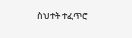ስህተት ተፈጥሮ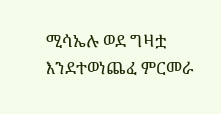ሚሳኤሉ ወደ ግዛቷ እንደተወነጨፈ ምርመራ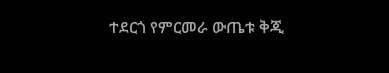ተደርጎ የምርመራ ውጤቱ ቅጂ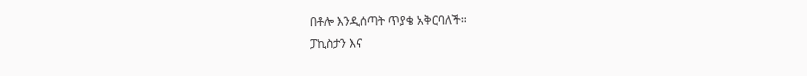በቶሎ እንዲሰጣት ጥያቄ አቅርባለች።
ፓኪስታን እና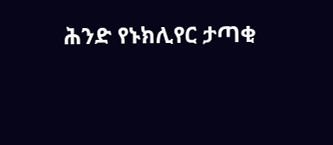ሕንድ የኑክሊየር ታጣቂ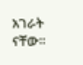አገራት ናቸው።